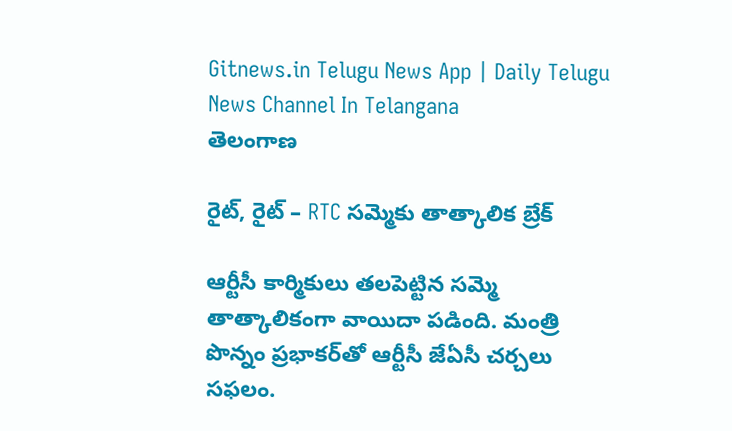Gitnews.in Telugu News App | Daily Telugu News Channel In Telangana
తెలంగాణ

రైట్, రైట్ – RTC సమ్మెకు తాత్కాలిక బ్రేక్

ఆర్టీసీ కార్మికులు తలపెట్టిన సమ్మె తాత్కాలికంగా వాయిదా పడింది. మంత్రి పొన్నం ప్రభాకర్‌తో ఆర్టీసీ జేఏసీ చర్చలు సఫలం.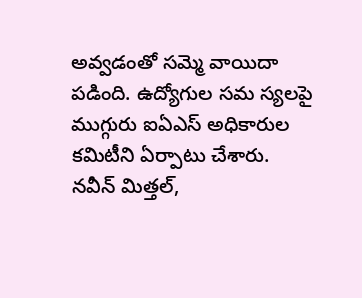అవ్వడంతో సమ్మె వాయిదా పడింది. ఉద్యోగుల సమ స్యలపై ముగ్గురు ఐఏఎస్ అధికారుల కమిటీని ఏర్పాటు చేశారు.
నవీన్ మిత్తల్,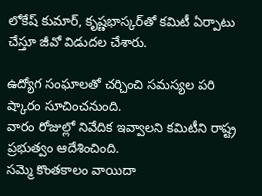లోకేష్ కుమార్, కృష్ణభాస్కర్‌తో కమిటీ ఏర్పాటు చేస్తూ జీవో విడుదల చేశారు.

ఉద్యోగ సంఘాలతో చర్చించి సమస్యల పరి ష్కారం సూచించనుంది.
వారం రోజుల్లో నివేదిక ఇవ్వాలని కమిటీని రాష్ట్ర ప్రభుత్వం ఆదేశించింది.
సమ్మె కొంతకాలం వాయిదా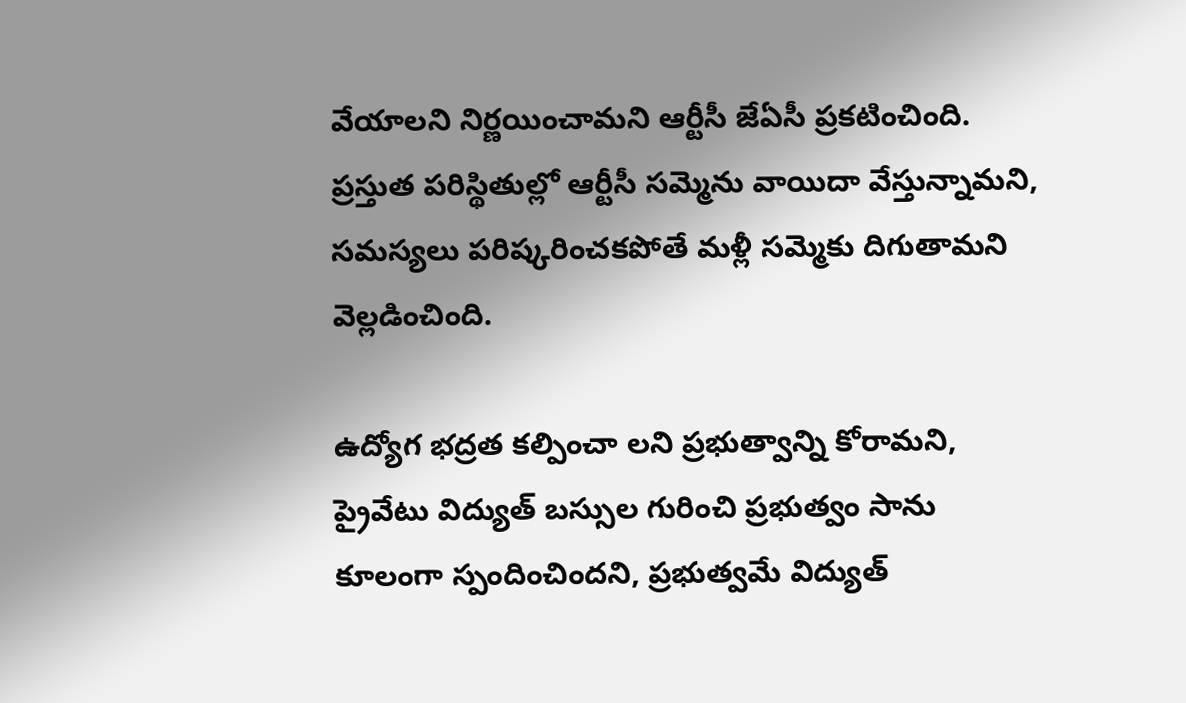వేయాలని నిర్ణయించామని ఆర్టీసీ జేఏసీ ప్రకటించింది.
ప్రస్తుత పరిస్థితుల్లో ఆర్టీసీ సమ్మెను వాయిదా వేస్తున్నామని, సమస్యలు పరిష్కరించకపోతే మళ్లీ సమ్మెకు దిగుతామని వెల్లడించింది.

ఉద్యోగ భద్రత కల్పించా లని ప్రభుత్వాన్ని కోరామని, ప్రైవేటు విద్యుత్‌ బస్సుల గురించి ప్రభుత్వం సాను కూలంగా స్పందించిందని, ప్రభుత్వమే విద్యుత్‌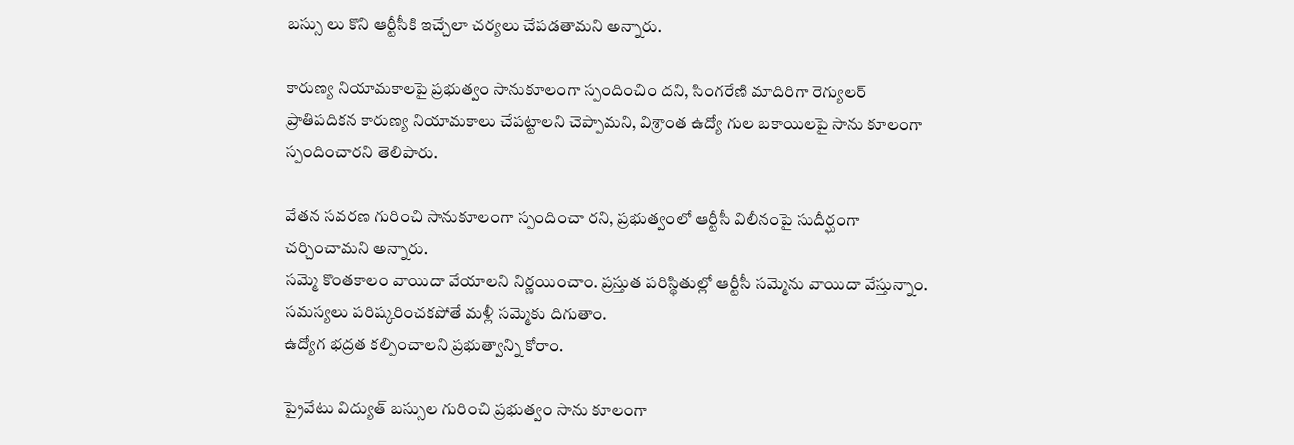బస్సు లు కొని ఆర్టీసీకి ఇచ్చేలా చర్యలు చేపడతామని అన్నారు.

కారుణ్య నియామకాలపై ప్రభుత్వం సానుకూలంగా స్పందించిం దని, సింగరేణి మాదిరిగా రెగ్యులర్‌ ప్రాతిపదికన కారుణ్య నియామకాలు చేపట్టాలని చెప్పామని, విశ్రాంత ఉద్యో గుల బకాయిలపై సాను కూలంగా స్పందించారని తెలిపారు.

వేతన సవరణ గురించి సానుకూలంగా స్పందించా రని, ప్రభుత్వంలో ఆర్టీసీ విలీనంపై సుదీర్ఘంగా చర్చించామని అన్నారు.
సమ్మె కొంతకాలం వాయిదా వేయాలని నిర్ణయించాం. ప్రస్తుత పరిస్థితుల్లో ఆర్టీసీ సమ్మెను వాయిదా వేస్తున్నాం.
సమస్యలు పరిష్కరించకపోతే మళ్లీ సమ్మెకు దిగుతాం.
ఉద్యోగ భద్రత కల్పించాలని ప్రభుత్వాన్ని కోరాం.

ప్రైవేటు విద్యుత్‌ బస్సుల గురించి ప్రభుత్వం సాను కూలంగా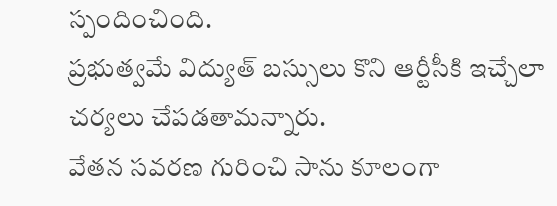స్పందించింది.
ప్రభుత్వమే విద్యుత్‌ బస్సులు కొని ఆర్టీసీకి ఇచ్చేలా చర్యలు చేపడతామన్నారు.
వేతన సవరణ గురించి సాను కూలంగా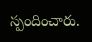స్పందించారు.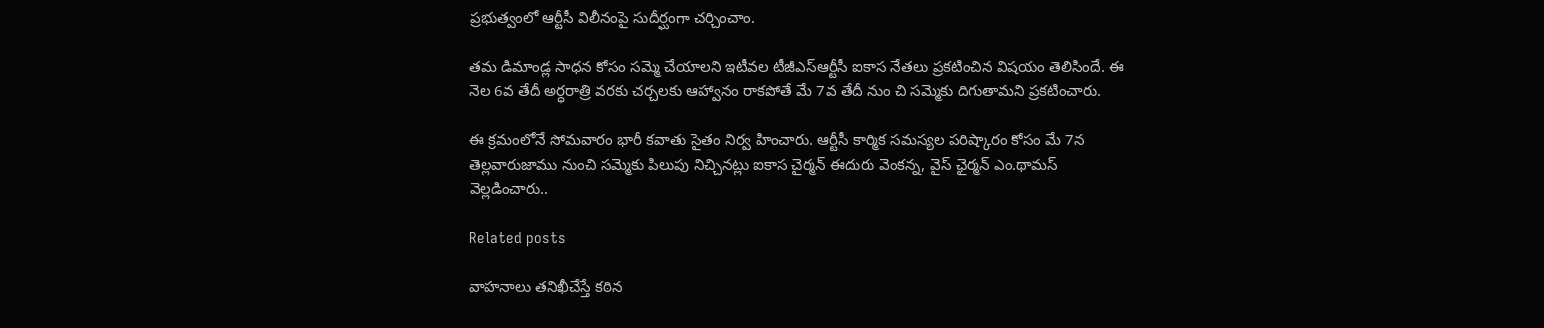ప్రభుత్వంలో ఆర్టీసీ విలీనంపై సుదీర్ఘంగా చర్చించాం.

తమ డిమాండ్ల సాధన కోసం సమ్మె చేయాలని ఇటీవల టీజీఎస్‌ఆర్టీసీ ఐకాస నేతలు ప్రకటించిన విషయం తెలిసిందే. ఈ నెల 6వ తేదీ అర్ధరాత్రి వరకు చర్చలకు ఆహ్వానం రాకపోతే మే 7వ తేదీ నుం చి సమ్మెకు దిగుతామని ప్రకటించారు.

ఈ క్రమంలోనే సోమవారం భారీ కవాతు సైతం నిర్వ హించారు. ఆర్టీసీ కార్మిక సమస్యల పరిష్కారం కోసం మే 7న తెల్లవారుజాము నుంచి సమ్మెకు పిలుపు నిచ్చినట్లు ఐకాస చైర్మన్ ఈదురు వెంకన్న, వైస్ ఛైర్మన్ ఎం.థామస్ వెల్లడించారు..

Related posts

వాహనాలు తనిఖీచేస్తే కఠిన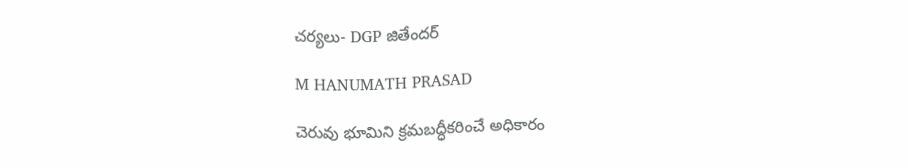చర్యలు- DGP జితేందర్

M HANUMATH PRASAD

చెరువు భూమిని క్రమబద్ధీకరించే అధికారం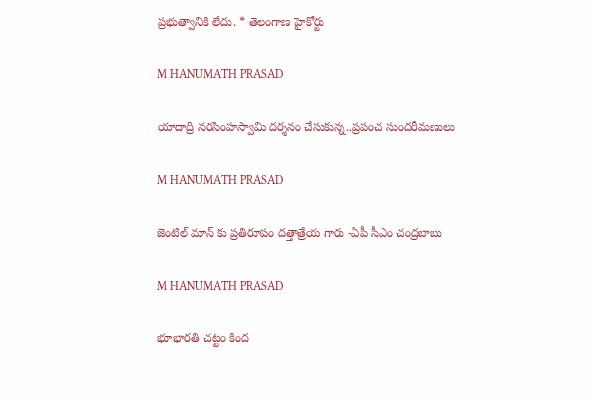ప్రభుత్వానికి లేదు. * తెలంగాణ హైకోర్టు

M HANUMATH PRASAD

యాదాద్రి నరసింహస్వామి దర్శనం చేసుకున్న..ప్రపంచ సుందరీమణులు

M HANUMATH PRASAD

జెంటిల్ మాన్ కు ప్రతిరూపం దత్తాత్రేయ గారు -ఏపీ సీఎం చంద్రబాబు

M HANUMATH PRASAD

భూభారతి చట్టం కింద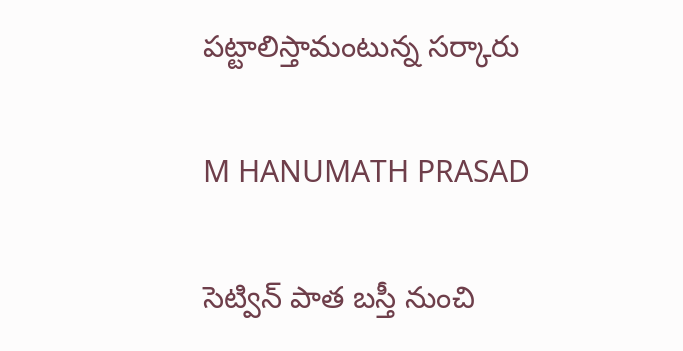పట్టాలిస్తామంటున్న సర్కారు

M HANUMATH PRASAD

సెట్విన్ పాత బస్తీ నుంచి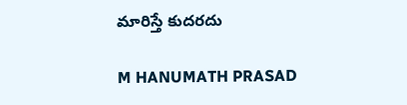మారిస్తే కుదరదు

M HANUMATH PRASAD